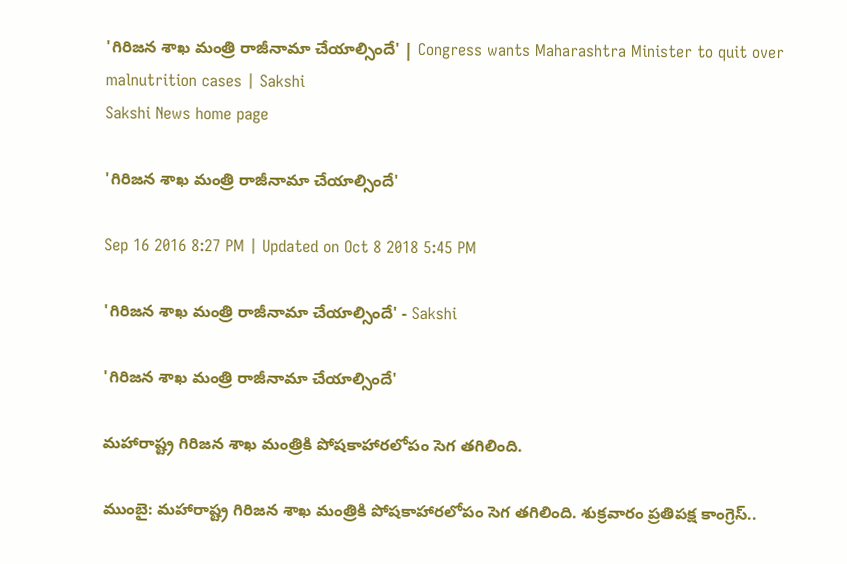'గిరిజన శాఖ మంత్రి రాజీనామా చేయాల్సిందే' | Congress wants Maharashtra Minister to quit over malnutrition cases | Sakshi
Sakshi News home page

'గిరిజన శాఖ మంత్రి రాజీనామా చేయాల్సిందే'

Sep 16 2016 8:27 PM | Updated on Oct 8 2018 5:45 PM

'గిరిజన శాఖ మంత్రి రాజీనామా చేయాల్సిందే' - Sakshi

'గిరిజన శాఖ మంత్రి రాజీనామా చేయాల్సిందే'

మహారాష్ట్ర గిరిజన శాఖ మంత్రికి పోషకాహారలోపం సెగ తగిలింది.

ముంబై: మహారాష్ట్ర గిరిజన శాఖ మంత్రికి పోషకాహారలోపం సెగ తగిలింది. శుక్రవారం ప్రతిపక్ష కాంగ్రెస్..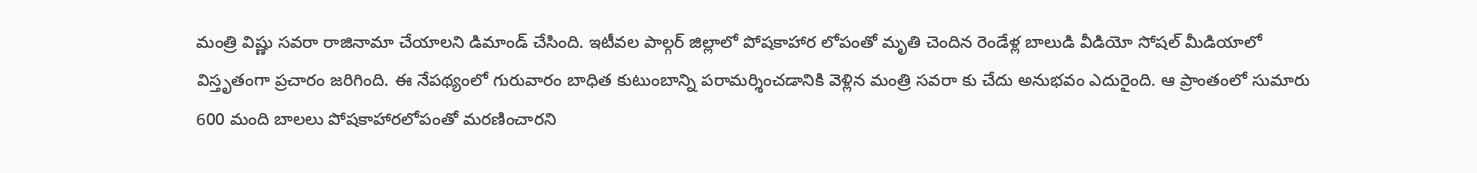మంత్రి విష్ణు సవరా రాజినామా చేయాలని డిమాండ్ చేసింది. ఇటీవల పాల్గర్ జిల్లాలో పోషకాహార లోపంతో మృతి చెందిన రెండేళ్ల బాలుడి వీడియో సోషల్ మీడియాలో విస్తృతంగా ప్రచారం జరిగింది. ఈ నేపథ్యంలో గురువారం బాధిత కుటుంబాన్ని పరామర్శించడానికి వెళ్లిన మంత్రి సవరా కు చేదు అనుభవం ఎదురైంది. ఆ ప్రాంతంలో సుమారు 600 మంది బాలలు పోషకాహారలోపంతో మరణించారని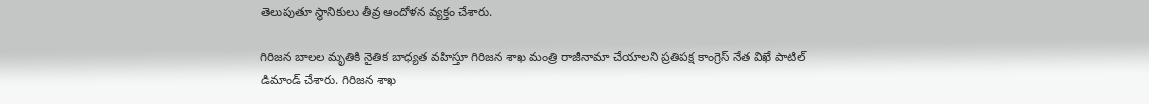తెలుపుతూ స్థానికులు తీవ్ర ఆందోళన వ్యక్తం చేశారు.

గిరిజన బాలల మృతికి నైతిక బాధ్యత వహిస్తూ గిరిజన శాఖ మంత్రి రాజీనామా చేయాలని ప్రతిపక్ష కాంగ్రెస్ నేత విఖే పాటిల్ డిమాండ్ చేశారు. గిరిజన శాఖ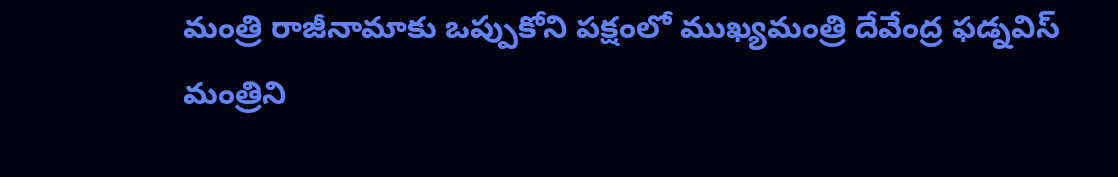మంత్రి రాజీనామాకు ఒప్పుకోని పక్షంలో ముఖ్యమంత్రి దేవేంద్ర ఫడ్నవిస్ మంత్రిని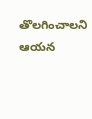తొలగించాలని ఆయన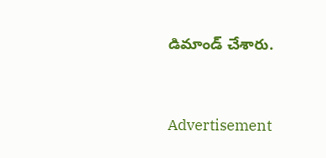డిమాండ్ చేశారు.


Advertisement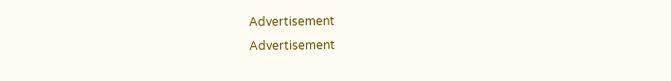Advertisement
Advertisement